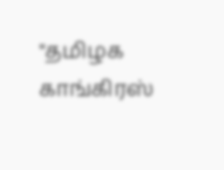"தமிழக காங்கிரஸ்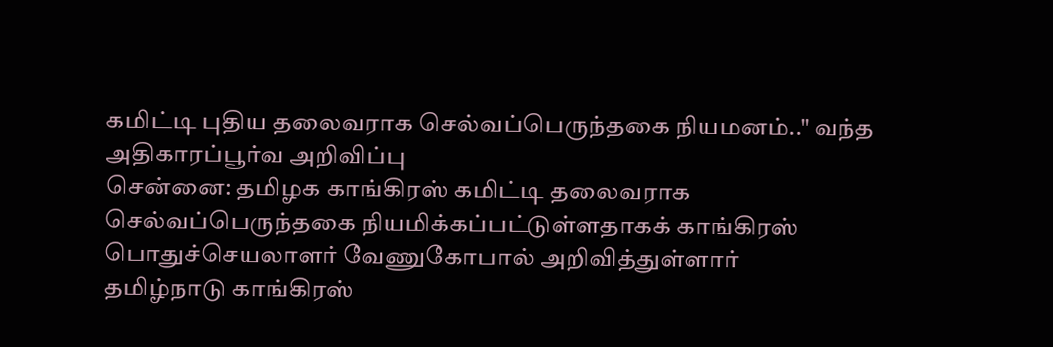கமிட்டி புதிய தலைவராக செல்வப்பெருந்தகை நியமனம்.." வந்த அதிகாரப்பூர்வ அறிவிப்பு
சென்னை: தமிழக காங்கிரஸ் கமிட்டி தலைவராக செல்வப்பெருந்தகை நியமிக்கப்பட்டுள்ளதாகக் காங்கிரஸ் பொதுச்செயலாளர் வேணுகோபால் அறிவித்துள்ளார்
தமிழ்நாடு காங்கிரஸ்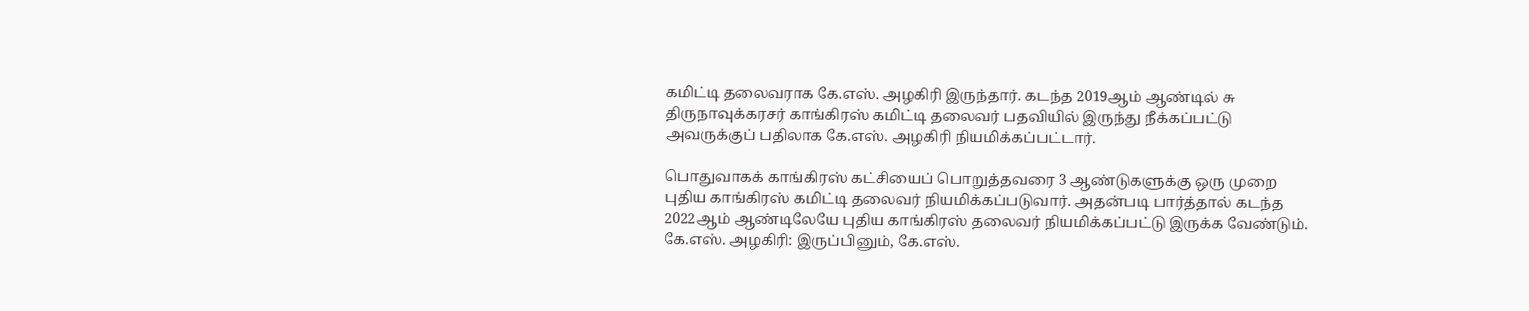கமிட்டி தலைவராக கே.எஸ். அழகிரி இருந்தார். கடந்த 2019ஆம் ஆண்டில் சு திருநாவுக்கரசர் காங்கிரஸ் கமிட்டி தலைவர் பதவியில் இருந்து நீக்கப்பட்டு அவருக்குப் பதிலாக கே.எஸ். அழகிரி நியமிக்கப்பட்டார்.

பொதுவாகக் காங்கிரஸ் கட்சியைப் பொறுத்தவரை 3 ஆண்டுகளுக்கு ஒரு முறை புதிய காங்கிரஸ் கமிட்டி தலைவர் நியமிக்கப்படுவார். அதன்படி பார்த்தால் கடந்த 2022ஆம் ஆண்டிலேயே புதிய காங்கிரஸ் தலைவர் நியமிக்கப்பட்டு இருக்க வேண்டும்.
கே.எஸ். அழகிரி: இருப்பினும், கே.எஸ்.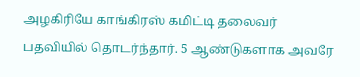அழகிரியே காங்கிரஸ் கமிட்டி தலைவர் பதவியில் தொடர்ந்தார். 5 ஆண்டுகளாக அவரே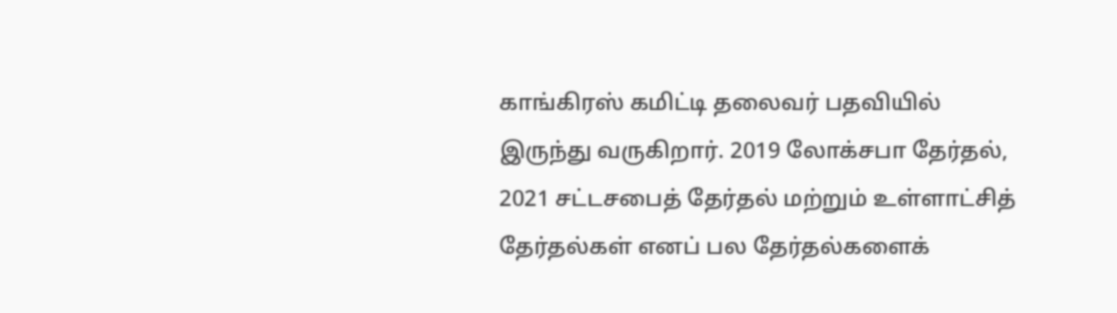காங்கிரஸ் கமிட்டி தலைவர் பதவியில் இருந்து வருகிறார். 2019 லோக்சபா தேர்தல், 2021 சட்டசபைத் தேர்தல் மற்றும் உள்ளாட்சித் தேர்தல்கள் எனப் பல தேர்தல்களைக்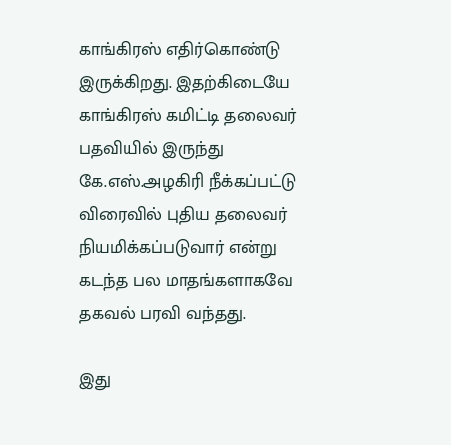காங்கிரஸ் எதிர்கொண்டு இருக்கிறது. இதற்கிடையே காங்கிரஸ் கமிட்டி தலைவர் பதவியில் இருந்து கே.எஸ்.அழகிரி நீக்கப்பட்டு விரைவில் புதிய தலைவர் நியமிக்கப்படுவார் என்று கடந்த பல மாதங்களாகவே தகவல் பரவி வந்தது.

இது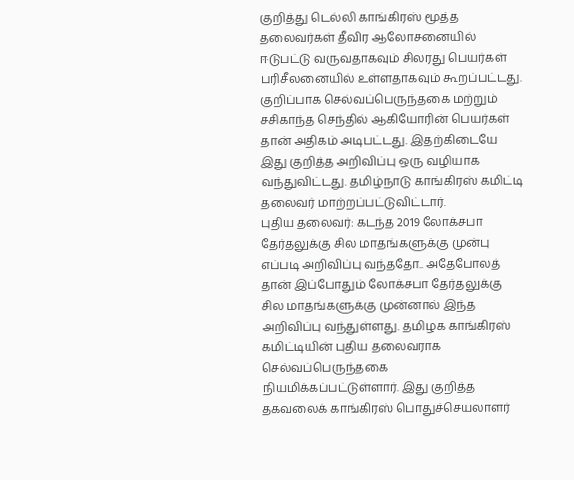குறித்து டெல்லி காங்கிரஸ் மூத்த தலைவர்கள் தீவிர ஆலோசனையில் ஈடுபட்டு வருவதாகவும் சிலரது பெயர்கள் பரிசீலனையில் உள்ளதாகவும் கூறப்பட்டது. குறிப்பாக செல்வப்பெருந்தகை மற்றும் சசிகாந்த செந்தில் ஆகியோரின் பெயர்கள் தான் அதிகம் அடிபட்டது. இதற்கிடையே இது குறித்த அறிவிப்பு ஒரு வழியாக வந்துவிட்டது. தமிழ்நாடு காங்கிரஸ் கமிட்டி தலைவர் மாற்றப்பட்டுவிட்டார்.
புதிய தலைவர்: கடந்த 2019 லோக்சபா தேர்தலுக்கு சில மாதங்களுக்கு முன்பு எப்படி அறிவிப்பு வந்ததோ.. அதேபோலத் தான் இப்போதும் லோக்சபா தேர்தலுக்கு சில மாதங்களுக்கு முன்னால் இந்த அறிவிப்பு வந்துள்ளது. தமிழக காங்கிரஸ் கமிட்டியின் புதிய தலைவராக செல்வப்பெருந்தகை நியமிக்கப்பட்டுள்ளார். இது குறித்த தகவலைக் காங்கிரஸ் பொதுச்செயலாளர்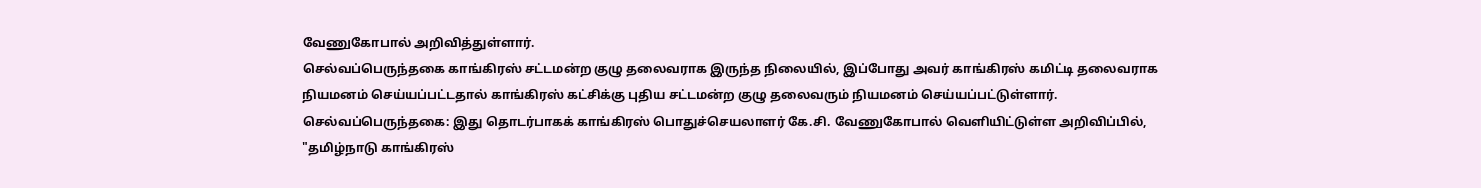வேணுகோபால் அறிவித்துள்ளார்.
செல்வப்பெருந்தகை காங்கிரஸ் சட்டமன்ற குழு தலைவராக இருந்த நிலையில், இப்போது அவர் காங்கிரஸ் கமிட்டி தலைவராக நியமனம் செய்யப்பட்டதால் காங்கிரஸ் கட்சிக்கு புதிய சட்டமன்ற குழு தலைவரும் நியமனம் செய்யப்பட்டுள்ளார்.
செல்வப்பெருந்தகை: இது தொடர்பாகக் காங்கிரஸ் பொதுச்செயலாளர் கே.சி. வேணுகோபால் வெளியிட்டுள்ள அறிவிப்பில், "தமிழ்நாடு காங்கிரஸ்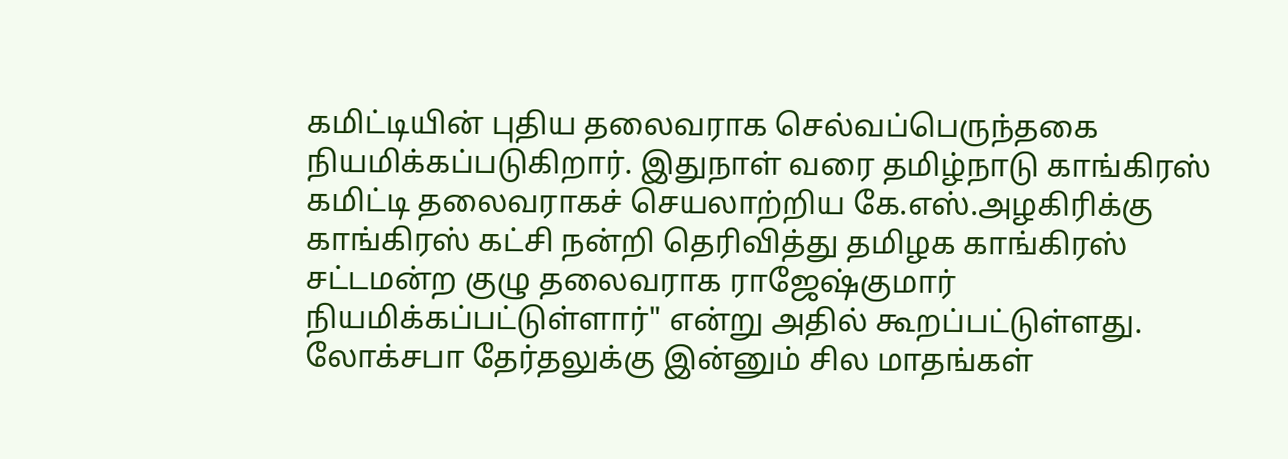கமிட்டியின் புதிய தலைவராக செல்வப்பெருந்தகை நியமிக்கப்படுகிறார். இதுநாள் வரை தமிழ்நாடு காங்கிரஸ் கமிட்டி தலைவராகச் செயலாற்றிய கே.எஸ்.அழகிரிக்கு காங்கிரஸ் கட்சி நன்றி தெரிவித்து தமிழக காங்கிரஸ் சட்டமன்ற குழு தலைவராக ராஜேஷ்குமார் நியமிக்கப்பட்டுள்ளார்" என்று அதில் கூறப்பட்டுள்ளது.
லோக்சபா தேர்தலுக்கு இன்னும் சில மாதங்கள்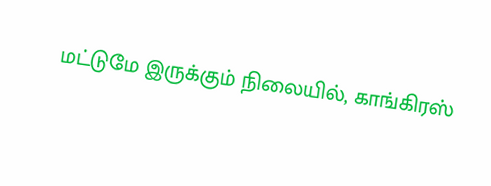மட்டுமே இருக்கும் நிலையில், காங்கிரஸ்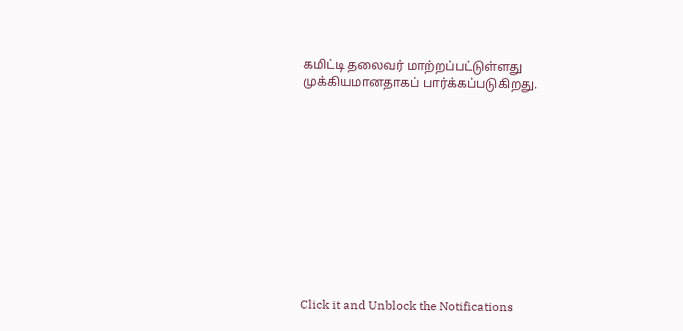கமிட்டி தலைவர் மாற்றப்பட்டுள்ளது முக்கியமானதாகப் பார்க்கப்படுகிறது.












Click it and Unblock the Notifications